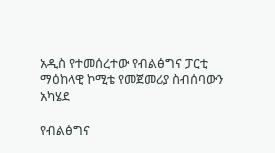አዲስ የተመሰረተው የብልፅግና ፓርቲ ማዕከላዊ ኮሚቴ የመጀመሪያ ስብሰባውን አካሄደ

የብልፅግና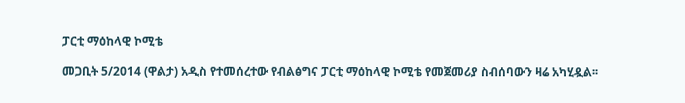ፓርቲ ማዕከላዊ ኮሚቴ

መጋቢት 5/2014 (ዋልታ) አዲስ የተመሰረተው የብልፅግና ፓርቲ ማዕከላዊ ኮሚቴ የመጀመሪያ ስብሰባውን ዛሬ አካሂዷል፡፡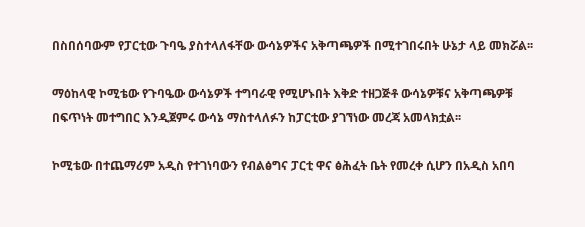በስበሰባውም የፓርቲው ጉባዔ ያስተላለፋቸው ውሳኔዎችና አቅጣጫዎች በሚተገበሩበት ሁኔታ ላይ መክሯል፡፡

ማዕከላዊ ኮሚቴው የጉባዔው ውሳኔዎች ተግባራዊ የሚሆኑበት እቅድ ተዘጋጅቶ ውሳኔዎቹና አቅጣጫዎቹ በፍጥነት መተግበር እንዲጀምሩ ውሳኔ ማስተላለፉን ከፓርቲው ያገኘነው መረጃ አመላክቷል፡፡

ኮሚቴው በተጨማሪም አዲስ የተገነባውን የብልፅግና ፓርቲ ዋና ፅሕፈት ቤት የመረቀ ሲሆን በአዲስ አበባ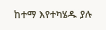ከተማ እየተካሄዱ ያሉ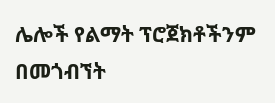ሌሎች የልማት ፕሮጀክቶችንም በመጎብኘት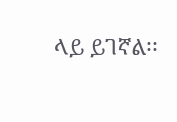ላይ ይገኛል፡፡